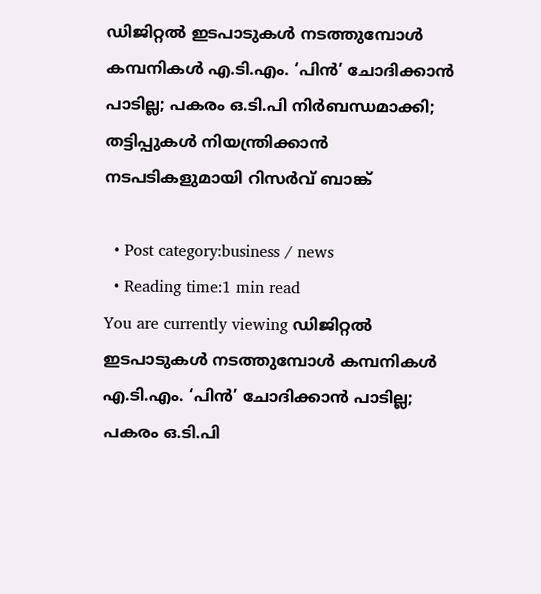ഡിജിറ്റല്‍ ഇടപാടുകള്‍ നടത്തുമ്പോള്‍ കമ്പനികള്‍ എ.ടി.എം. ‘പിന്‍’ ചോദിക്കാന്‍ പാടില്ല; പകരം ഒ.ടി.പി നിര്‍ബന്ധമാക്കി; തട്ടിപ്പുകള്‍ നിയന്ത്രിക്കാന്‍ നടപടികളുമായി റിസര്‍വ് ബാങ്ക്

  • Post category:business / news
  • Reading time:1 min read
You are currently viewing ഡിജിറ്റല്‍ ഇടപാടുകള്‍ നടത്തുമ്പോള്‍ കമ്പനികള്‍ എ.ടി.എം. ‘പിന്‍’ ചോദിക്കാന്‍ പാടില്ല; പകരം ഒ.ടി.പി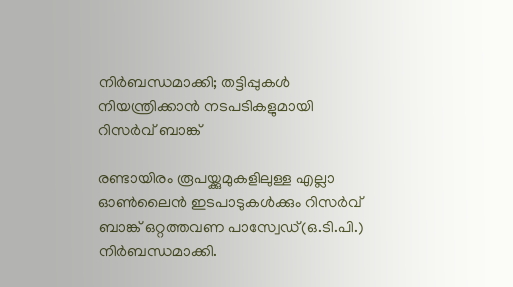നിര്‍ബന്ധമാക്കി; തട്ടിപ്പുകള്‍ നിയന്ത്രിക്കാന്‍ നടപടികളുമായി റിസര്‍വ് ബാങ്ക്

രണ്ടായിരം രൂപയ്ക്കുമുകളിലുള്ള എല്ലാ ഓണ്‍ലൈന്‍ ഇടപാടുകള്‍ക്കും റിസര്‍വ് ബാങ്ക് ഒറ്റത്തവണ പാസ്വേഡ്(ഒ.ടി.പി.) നിര്‍ബന്ധമാക്കി.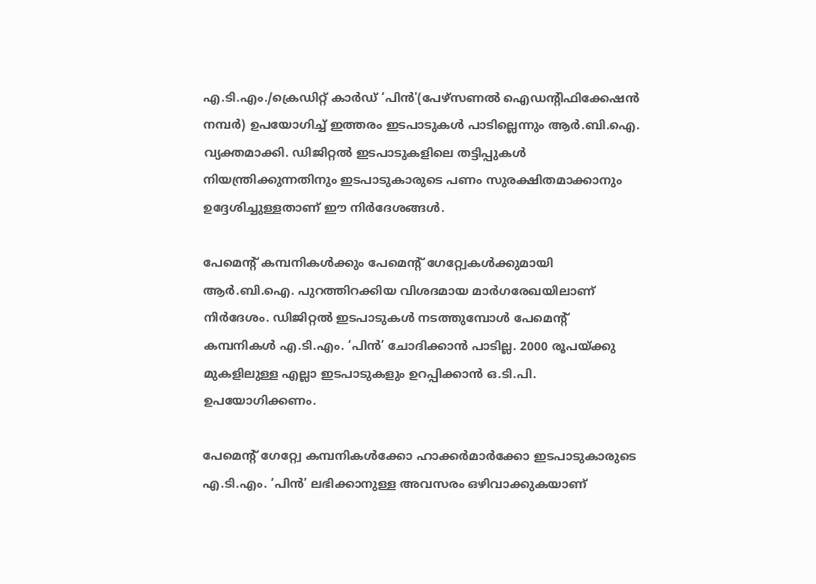എ.ടി.എം./ക്രെഡിറ്റ് കാര്‍ഡ് ‘പിന്‍'(പേഴ്‌സണല്‍ ഐഡന്റിഫിക്കേഷന്‍ നമ്പര്‍) ഉപയോഗിച്ച് ഇത്തരം ഇടപാടുകള്‍ പാടില്ലെന്നും ആര്‍.ബി.ഐ. വ്യക്തമാക്കി. ഡിജിറ്റല്‍ ഇടപാടുകളിലെ തട്ടിപ്പുകള്‍ നിയന്ത്രിക്കുന്നതിനും ഇടപാടുകാരുടെ പണം സുരക്ഷിതമാക്കാനും ഉദ്ദേശിച്ചുള്ളതാണ് ഈ നിര്‍ദേശങ്ങള്‍.

പേമെന്റ് കമ്പനികള്‍ക്കും പേമെന്റ് ഗേറ്റ്വേകള്‍ക്കുമായി ആര്‍.ബി.ഐ. പുറത്തിറക്കിയ വിശദമായ മാര്‍ഗരേഖയിലാണ് നിര്‍ദേശം. ഡിജിറ്റല്‍ ഇടപാടുകള്‍ നടത്തുമ്പോള്‍ പേമെന്റ് കമ്പനികള്‍ എ.ടി.എം. ‘പിന്‍’ ചോദിക്കാന്‍ പാടില്ല. 2000 രൂപയ്ക്കു മുകളിലുള്ള എല്ലാ ഇടപാടുകളും ഉറപ്പിക്കാന്‍ ഒ.ടി.പി. ഉപയോഗിക്കണം.

പേമെന്റ് ഗേറ്റ്വേ കമ്പനികള്‍ക്കോ ഹാക്കര്‍മാര്‍ക്കോ ഇടപാടുകാരുടെ എ.ടി.എം. ‘പിന്‍’ ലഭിക്കാനുള്ള അവസരം ഒഴിവാക്കുകയാണ്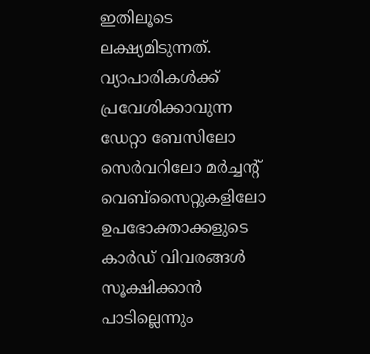ഇതിലൂടെ ലക്ഷ്യമിടുന്നത്. വ്യാപാരികള്‍ക്ക് പ്രവേശിക്കാവുന്ന ഡേറ്റാ ബേസിലോ സെര്‍വറിലോ മര്‍ച്ചന്റ് വെബ്സൈറ്റുകളിലോ ഉപഭോക്താക്കളുടെ കാര്‍ഡ് വിവരങ്ങള്‍ സൂക്ഷിക്കാന്‍ പാടില്ലെന്നും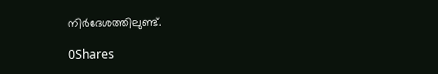നിര്‍ദേശത്തിലുണ്ട്.

0Shares